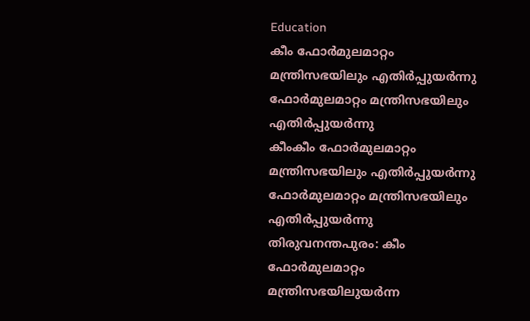Education
കീം ഫോർമുലമാറ്റം മന്ത്രിസഭയിലും എതിർപ്പുയർന്നു ഫോർമുലമാറ്റം മന്ത്രിസഭയിലും എതിർപ്പുയർന്നു
കീംകീം ഫോർമുലമാറ്റം മന്ത്രിസഭയിലും എതിർപ്പുയർന്നു ഫോർമുലമാറ്റം മന്ത്രിസഭയിലും എതിർപ്പുയർന്നു
തിരുവനന്തപുരം: കീം ഫോർമുലമാറ്റം മന്ത്രിസഭയിലുയർന്ന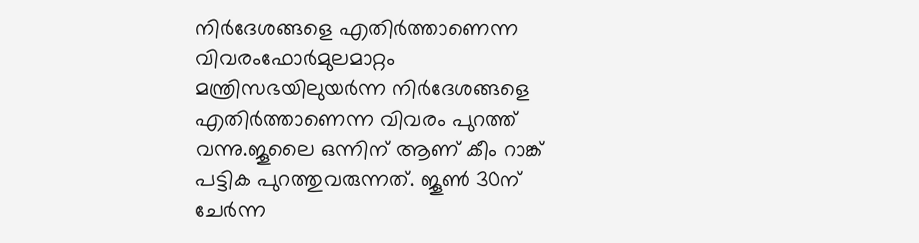നിർദേശങ്ങളെ എതിർത്താണെന്ന വിവരംഫോർമുലമാറ്റം മന്ത്രിസഭയിലുയർന്ന നിർദേശങ്ങളെ എതിർത്താണെന്ന വിവരം പുറത്ത് വന്നു.ജൂലൈ ഒന്നിന് ആണ് കീം റാങ്ക് പട്ടിക പുറത്തുവരുന്നത്. ജൂൺ 30ന് ചേർന്ന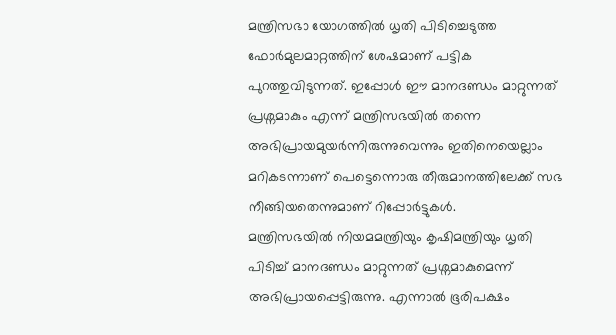മന്ത്രിസഭാ യോഗത്തിൽ ധൃതി പിടിച്ചെടുത്ത ഫോർമുലമാറ്റത്തിന് ശേഷമാണ് പട്ടിക പുറത്തുവിടുന്നത്. ഇപ്പോൾ ഈ മാനദണ്ഡം മാറ്റുന്നത് പ്രശ്നമാകും എന്ന് മന്ത്രിസഭയിൽ തന്നെ അഭിപ്രായമുയർന്നിരുന്നുവെന്നും ഇതിനെയെല്ലാം മറികടന്നാണ് പെട്ടെന്നൊരു തീരുമാനത്തിലേക്ക് സഭ നീങ്ങിയതെന്നുമാണ് റിപ്പോർട്ടുകൾ.
മന്ത്രിസഭയിൽ നിയമമന്ത്രിയും കൃഷിമന്ത്രിയും ധൃതി പിടിച്ച് മാനദണ്ഡം മാറ്റുന്നത് പ്രശ്നമാകുമെന്ന് അഭിപ്രായപ്പെട്ടിരുന്നു. എന്നാൽ ഭൂരിപക്ഷം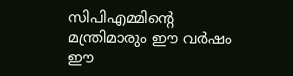സിപിഎമ്മിന്റെ മന്ത്രിമാരും ഈ വർഷം ഈ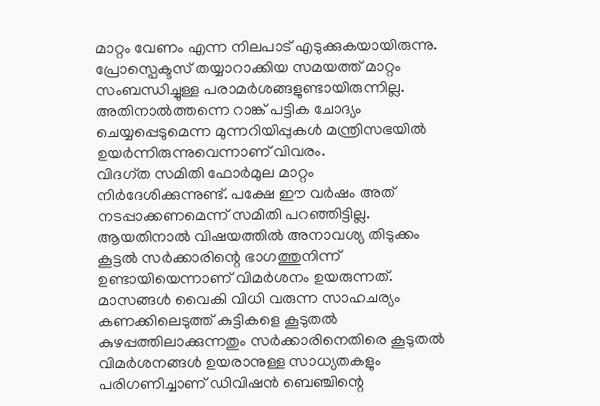മാറ്റം വേണം എന്ന നിലപാട് എടുക്കുകയായിരുന്നു. പ്രോസ്പെക്ടസ് തയ്യാറാക്കിയ സമയത്ത് മാറ്റം സംബന്ധിച്ചുള്ള പരാമർശങ്ങളുണ്ടായിരുന്നില്ല. അതിനാൽത്തന്നെ റാങ്ക് പട്ടിക ചോദ്യം ചെയ്യപ്പെടുമെന്ന മുന്നറിയിപ്പുകൾ മന്ത്രിസഭയിൽ ഉയർന്നിരുന്നുവെന്നാണ് വിവരം.
വിദഗ്ത സമിതി ഫോർമുല മാറ്റം നിർദേശിക്കുന്നുണ്ട്. പക്ഷേ ഈ വർഷം അത് നടപ്പാക്കണമെന്ന് സമിതി പറഞ്ഞിട്ടില്ല. ആയതിനാൽ വിഷയത്തിൽ അനാവശ്യ തിടുക്കം കൂട്ടൽ സർക്കാരിന്റെ ഭാഗത്തുനിന്ന് ഉണ്ടായിയെന്നാണ് വിമർശനം ഉയരുന്നത്. മാസങ്ങൾ വൈകി വിധി വരുന്ന സാഹചര്യം കണക്കിലെടുത്ത് കുട്ടികളെ കൂടുതൽ കുഴപ്പത്തിലാക്കുന്നതും സർക്കാരിനെതിരെ കൂടുതൽ വിമർശനങ്ങൾ ഉയരാനുള്ള സാധ്യതകളും പരിഗണിച്ചാണ് ഡിവിഷൻ ബെഞ്ചിന്റെ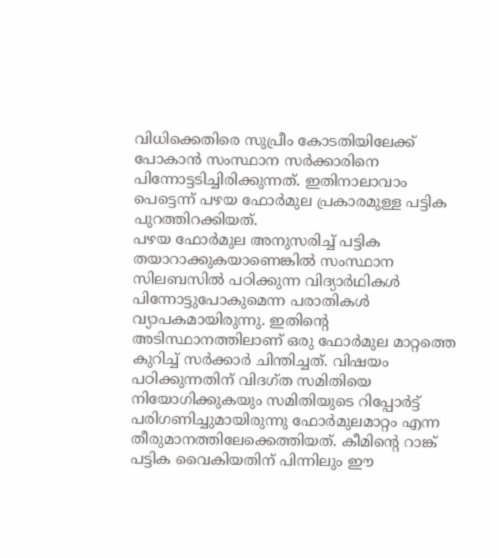വിധിക്കെതിരെ സുപ്രീം കോടതിയിലേക്ക് പോകാൻ സംസ്ഥാന സർക്കാരിനെ പിന്നോട്ടടിച്ചിരിക്കുന്നത്. ഇതിനാലാവാം പെട്ടെന്ന് പഴയ ഫോർമുല പ്രകാരമുള്ള പട്ടിക പുറത്തിറക്കിയത്.
പഴയ ഫോർമുല അനുസരിച്ച് പട്ടിക തയാറാക്കുകയാണെങ്കിൽ സംസ്ഥാന സിലബസിൽ പഠിക്കുന്ന വിദ്യാർഥികൾ പിന്നോട്ടുപോകുമെന്ന പരാതികൾ വ്യാപകമായിരുന്നു. ഇതിന്റെ അടിസ്ഥാനത്തിലാണ് ഒരു ഫോർമുല മാറ്റത്തെ കുറിച്ച് സർക്കാർ ചിന്തിച്ചത്. വിഷയം പഠിക്കുന്നതിന് വിദഗ്ത സമിതിയെ നിയോഗിക്കുകയും സമിതിയുടെ റിപ്പോർട്ട് പരിഗണിച്ചുമായിരുന്നു ഫോർമുലമാറ്റം എന്ന തീരുമാനത്തിലേക്കെത്തിയത്. കീമിന്റെ റാങ്ക് പട്ടിക വൈകിയതിന് പിന്നിലും ഈ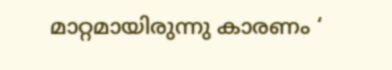മാറ്റമായിരുന്നു കാരണം ‘